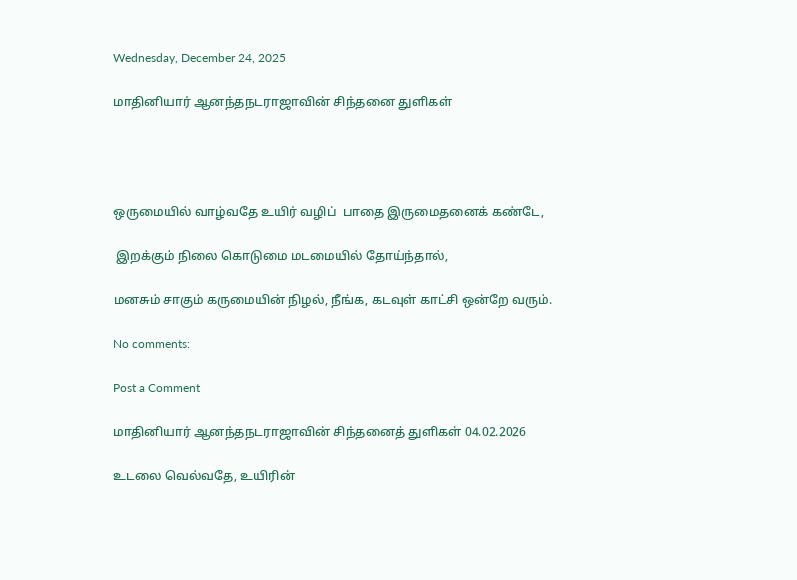Wednesday, December 24, 2025

மாதினியார் ஆனந்தநடராஜாவின் சிந்தனை துளிகள்




ஒருமையில் வாழ்வதே உயிர் வழிப்  பாதை இருமைதனைக் கண்டே,

 இறக்கும் நிலை கொடுமை மடமையில் தோய்ந்தால்,

மனசும் சாகும் கருமையின் நிழல், நீங்க, கடவுள் காட்சி ஒன்றே வரும்.

No comments:

Post a Comment

மாதினியார் ஆனந்தநடராஜாவின் சிந்தனைத் துளிகள் 04.02.2026

உடலை வெல்வதே, உயிரின்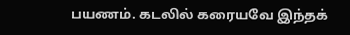பயணம். கடலில் கரையவே இந்தக்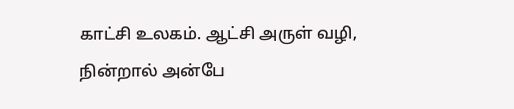காட்சி உலகம். ஆட்சி அருள் வழி, நின்றால் அன்பே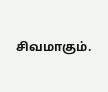சிவமாகும்.